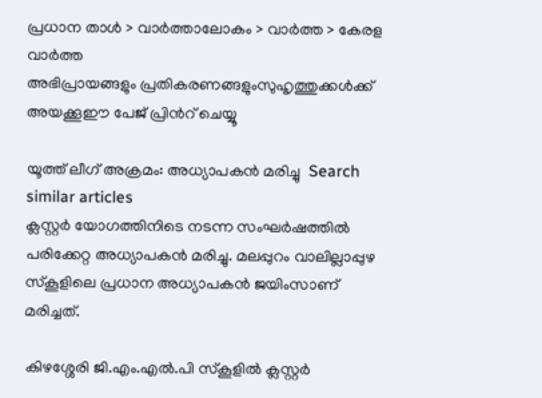പ്രധാന താള്‍ > വാര്‍ത്താലോകം > വാര്‍ത്ത > കേരള വാര്‍ത്ത
അഭിപ്രായങ്ങളും പ്രതികരണങ്ങളുംസുഹൃത്തുക്കള്‍ക്ക് അയക്കൂഈ പേജ് പ്രിന്‍റ് ചെയ്യൂ

യൂത്ത് ലീഗ് അക്രമം: അധ്യാപകന്‍ മരിച്ചു  Search similar articles
ക്ലസ്റ്റര്‍ യോഗത്തിനിടെ നടന്ന സംഘര്‍ഷത്തില്‍ പരിക്കേറ്റ അധ്യാപകന്‍ മരിച്ചു. മലപ്പുറം വാലില്ലാപ്പുഴ സ്കൂളിലെ പ്രധാന അധ്യാപകന്‍ ജയിംസാണ് മരിച്ചത്.

കിഴശ്ശേരി ജി.എം.എല്‍.പി സ്കൂളില്‍ ക്ലസ്റ്റര്‍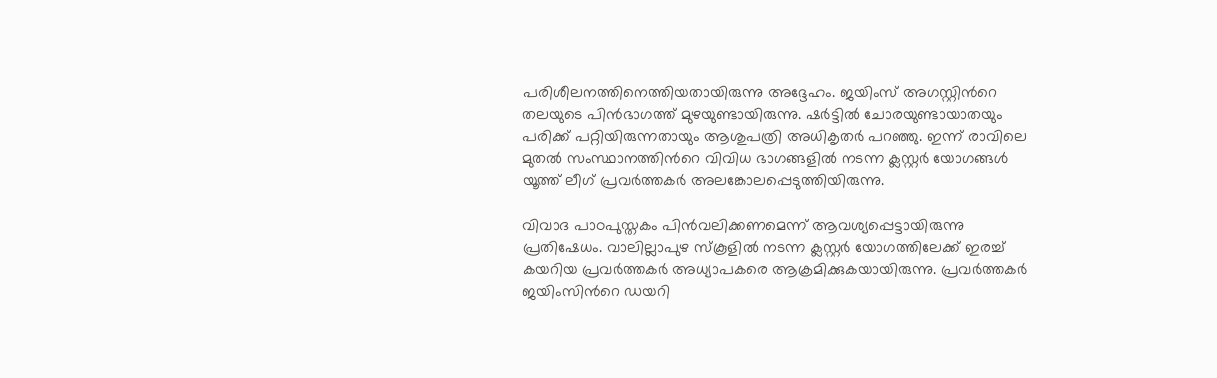പരിശീലനത്തിനെത്തിയതായിരുന്നു അദ്ദേഹം. ജയിംസ്‌ അഗസ്റ്റിന്‍റെ തലയുടെ പിന്‍ഭാഗത്ത്‌ മുഴയുണ്ടായിരുന്നു. ഷര്‍ട്ടില്‍ ചോരയുണ്ടായാതയും പരിക്ക്‌ പറ്റിയിരുന്നതായും ആശുപത്രി അധികൃതര്‍ പറഞ്ഞു. ഇന്ന് രാവിലെ മുതല്‍ സംസ്ഥാനത്തിന്‍റെ വിവിധ ഭാഗങ്ങളില്‍ നടന്ന ക്ലസ്റ്റര്‍ യോഗങ്ങള്‍ യൂത്ത് ലീഗ് പ്രവര്‍ത്തകര്‍ അലങ്കോലപ്പെടുത്തിയിരുന്നു.

വിവാദ പാഠപുസ്തകം പിന്‍‌വലിക്കണമെന്ന് ആവശ്യപ്പെട്ടായിരുന്നു പ്രതിഷേധം. വാലില്ലാപുഴ സ്കൂളില്‍ നടന്ന ക്ലസ്റ്റര്‍ യോഗത്തിലേക്ക് ഇരച്ച് കയറിയ പ്രവര്‍ത്തകര്‍ അധ്യാപകരെ ആക്രമിക്കുകയായിരുന്നു. പ്രവര്‍ത്തകര്‍ ജയിംസിന്‍റെ ഡയറി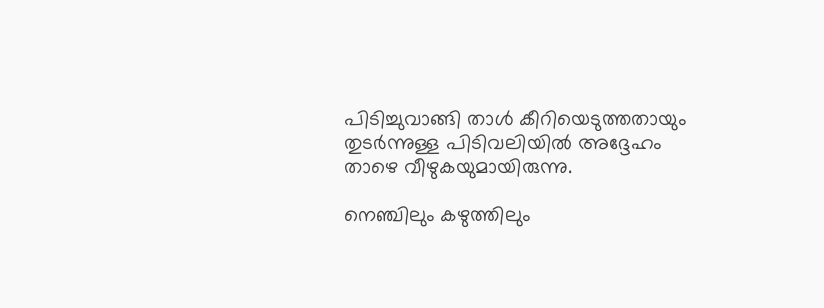പിടിച്ചുവാങ്ങി താള്‍ കീറിയെടുത്തതായും തുടര്‍ന്നുള്ള പിടിവലിയില്‍ അദ്ദേഹം താഴെ വീഴുകയുമായിരുന്നു.

നെഞ്ചിലും കഴുത്തിലും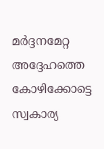മര്‍ദ്ദനമേറ്റ അദ്ദേഹത്തെ കോഴിക്കോട്ടെ സ്വകാര്യ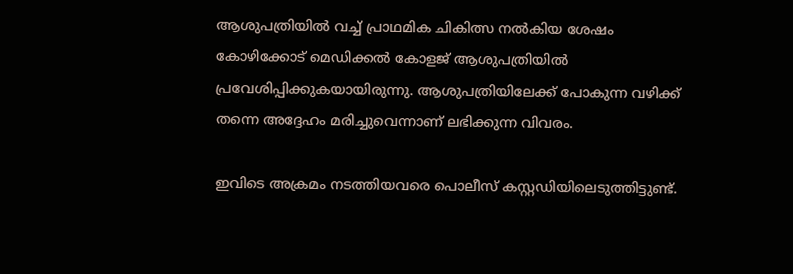ആശുപത്രിയില്‍ വച്ച് പ്രാഥമിക ചികിത്സ നല്‍കിയ ശേഷം കോഴിക്കോട് മെഡിക്കല്‍ കോളജ് ആശുപത്രിയില്‍ പ്രവേശിപ്പിക്കുകയായിരുന്നു. ആശുപത്രിയിലേക്ക് പോകുന്ന വഴിക്ക് തന്നെ അദ്ദേഹം മരിച്ചുവെന്നാണ് ലഭിക്കുന്ന വിവരം.

ഇവിടെ അക്രമം നടത്തിയവരെ പൊലീസ് കസ്റ്റഡിയിലെടുത്തിട്ടുണ്ട്.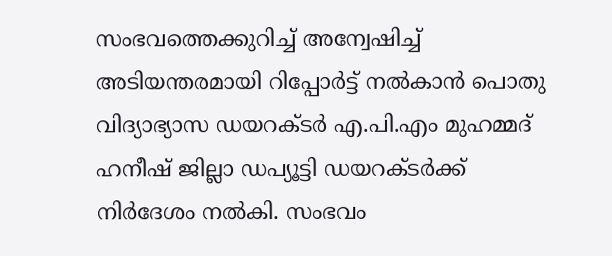സംഭവത്തെക്കുറിച്ച്‌ അന്വേഷിച്ച്‌ അടിയന്തരമായി റിപ്പോര്‍ട്ട്‌ നല്‍കാന്‍ പൊതു വിദ്യാഭ്യാസ ഡയറക്ടര്‍ എ.പി.എം മുഹമ്മദ്‌ ഹനീഷ്‌ ജില്ലാ ഡപ്യൂട്ടി ഡയറക്ടര്‍ക്ക്‌ നിര്‍ദേശം നല്‍കി. സംഭവം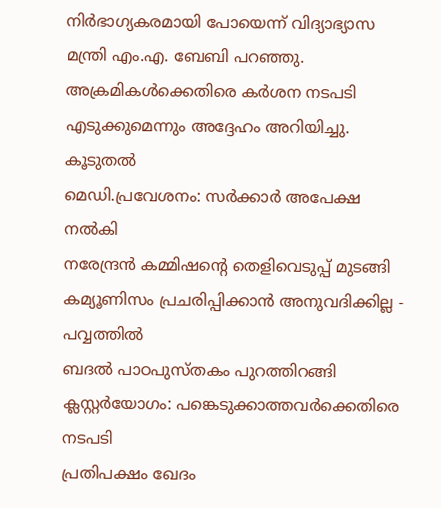നിര്‍ഭാഗ്യകരമായി പോയെന്ന്‌ വിദ്യാഭ്യാസ മന്ത്രി എം.എ. ബേബി പറഞ്ഞു. അക്രമികള്‍ക്കെതിരെ കര്‍ശന നടപടി എടുക്കുമെന്നും അദ്ദേഹം അറിയിച്ചു.
കൂടുതല്‍
മെഡി.പ്രവേശനം: സര്‍ക്കാര്‍ അപേക്ഷ നല്‍കി
നരേന്ദ്രന്‍ കമ്മിഷന്‍റെ തെളിവെടുപ്പ് മുടങ്ങി
കമ്യൂണിസം പ്രചരിപ്പിക്കാന്‍ അനുവദിക്കില്ല - പവ്വത്തില്‍
ബദല്‍ പാഠപുസ്തകം പുറത്തിറങ്ങി
ക്ലസ്റ്റര്‍‌യോഗം: പങ്കെടുക്കാത്തവര്‍ക്കെതിരെ നടപടി
പ്രതിപക്ഷം ഖേദം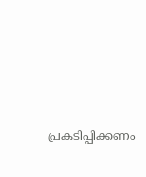പ്രകടിപ്പിക്കണം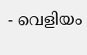- വെളിയം